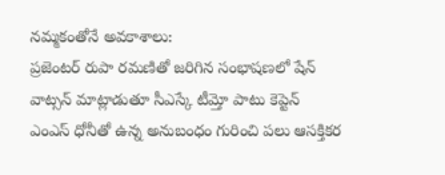నమ్మకంతోనే అవకాశాలు:
ప్రజెంటర్ రుపా రమణితో జరిగిన సంభాషణలో షేన్ వాట్సన్ మాట్లాడుతూ సీఎస్కే టీమ్తో పాటు కెప్టెన్ ఎంఎస్ ధోనీతో ఉన్న అనుబంధం గురించి పలు ఆసక్తికర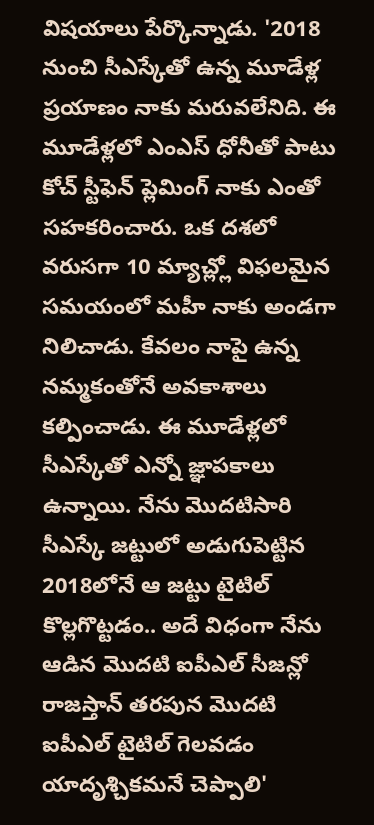విషయాలు పేర్కొన్నాడు. '2018 నుంచి సీఎస్కేతో ఉన్న మూడేళ్ల ప్రయాణం నాకు మరువలేనిది. ఈ మూడేళ్లలో ఎంఎస్ ధోనీతో పాటు కోచ్ స్టీఫెన్ ప్లెమింగ్ నాకు ఎంతో సహకరించారు. ఒక దశలో వరుసగా 10 మ్యాచ్ల్లో విఫలమైన సమయంలో మహీ నాకు అండగా నిలిచాడు. కేవలం నాపై ఉన్న నమ్మకంతోనే అవకాశాలు కల్పించాడు. ఈ మూడేళ్లలో సీఎస్కేతో ఎన్నో జ్ఞాపకాలు ఉన్నాయి. నేను మొదటిసారి సీఎస్కే జట్టులో అడుగుపెట్టిన 2018లోనే ఆ జట్టు టైటిల్ కొల్లగొట్టడం.. అదే విధంగా నేను ఆడిన మొదటి ఐపీఎల్ సీజన్లో రాజస్తాన్ తరపున మొదటి ఐపీఎల్ టైటిల్ గెలవడం యాదృశ్చికమనే చెప్పాలి'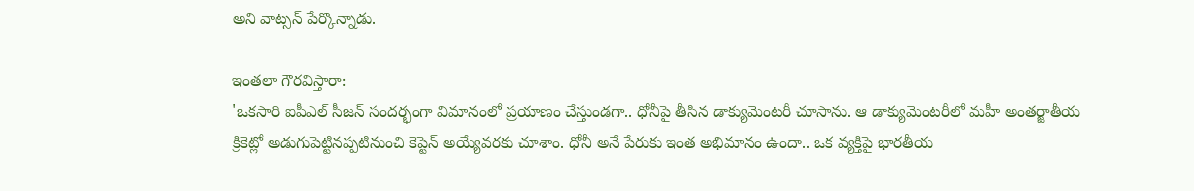అని వాట్సన్ పేర్కొన్నాడు.

ఇంతలా గౌరవిస్తారా:
'ఒకసారి ఐపీఎల్ సీజన్ సందర్భంగా విమానంలో ప్రయాణం చేస్తుండగా.. ధోనీపై తీసిన డాక్యుమెంటరీ చూసాను. ఆ డాక్యుమెంటరీలో మహీ అంతర్జాతీయ క్రికెట్లో అడుగుపెట్టినప్పటినుంచి కెప్టెన్ అయ్యేవరకు చూశాం. ధోనీ అనే పేరుకు ఇంత అభిమానం ఉందా.. ఒక వ్యక్తిపై భారతీయ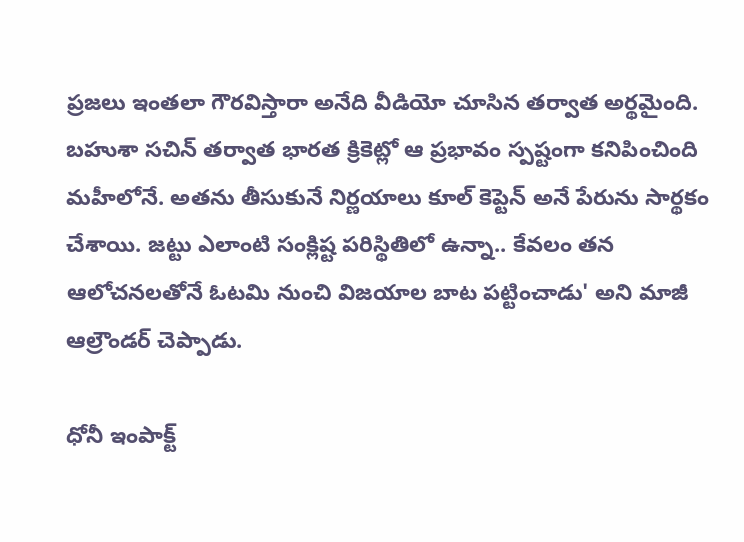ప్రజలు ఇంతలా గౌరవిస్తారా అనేది వీడియో చూసిన తర్వాత అర్థమైంది. బహుశా సచిన్ తర్వాత భారత క్రికెట్లో ఆ ప్రభావం స్పష్టంగా కనిపించింది మహీలోనే. అతను తీసుకునే నిర్ణయాలు కూల్ కెప్టెన్ అనే పేరును సార్థకం చేశాయి. జట్టు ఎలాంటి సంక్లిష్ట పరిస్థితిలో ఉన్నా.. కేవలం తన ఆలోచనలతోనే ఓటమి నుంచి విజయాల బాట పట్టించాడు' అని మాజీ ఆల్రౌండర్ చెప్పాడు.

ధోనీ ఇంపాక్ట్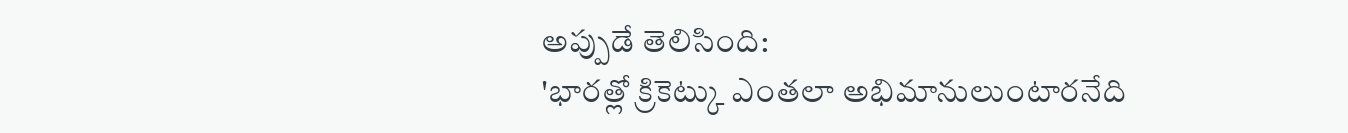అప్పుడే తెలిసింది:
'భారత్లో క్రికెట్కు ఎంతలా అభిమానులుంటారనేది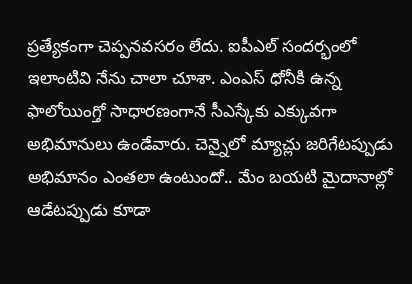ప్రత్యేకంగా చెప్పనవసరం లేదు. ఐపీఎల్ సందర్భంలో ఇలాంటివి నేను చాలా చూశా. ఎంఎస్ ధోనీకి ఉన్న ఫాలోయింగ్తో సాధారణంగానే సీఎస్కేకు ఎక్కువగా అభిమానులు ఉండేవారు. చెన్నైలో మ్యాచ్లు జరిగేటప్పుడు అభిమానం ఎంతలా ఉంటుందో.. మేం బయటి మైదానాల్లో ఆడేటప్పుడు కూడా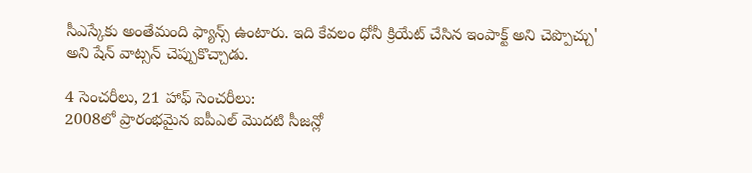సీఎస్కేకు అంతేమంది ఫ్యాన్స్ ఉంటారు. ఇది కేవలం ధోనీ క్రియేట్ చేసిన ఇంపాక్ట్ అని చెప్పొచ్చు' అని షేన్ వాట్సన్ చెప్పుకొచ్చాడు.

4 సెంచరీలు, 21 హాఫ్ సెంచరీలు:
2008లో ప్రారంభమైన ఐపీఎల్ మొదటి సీజన్లో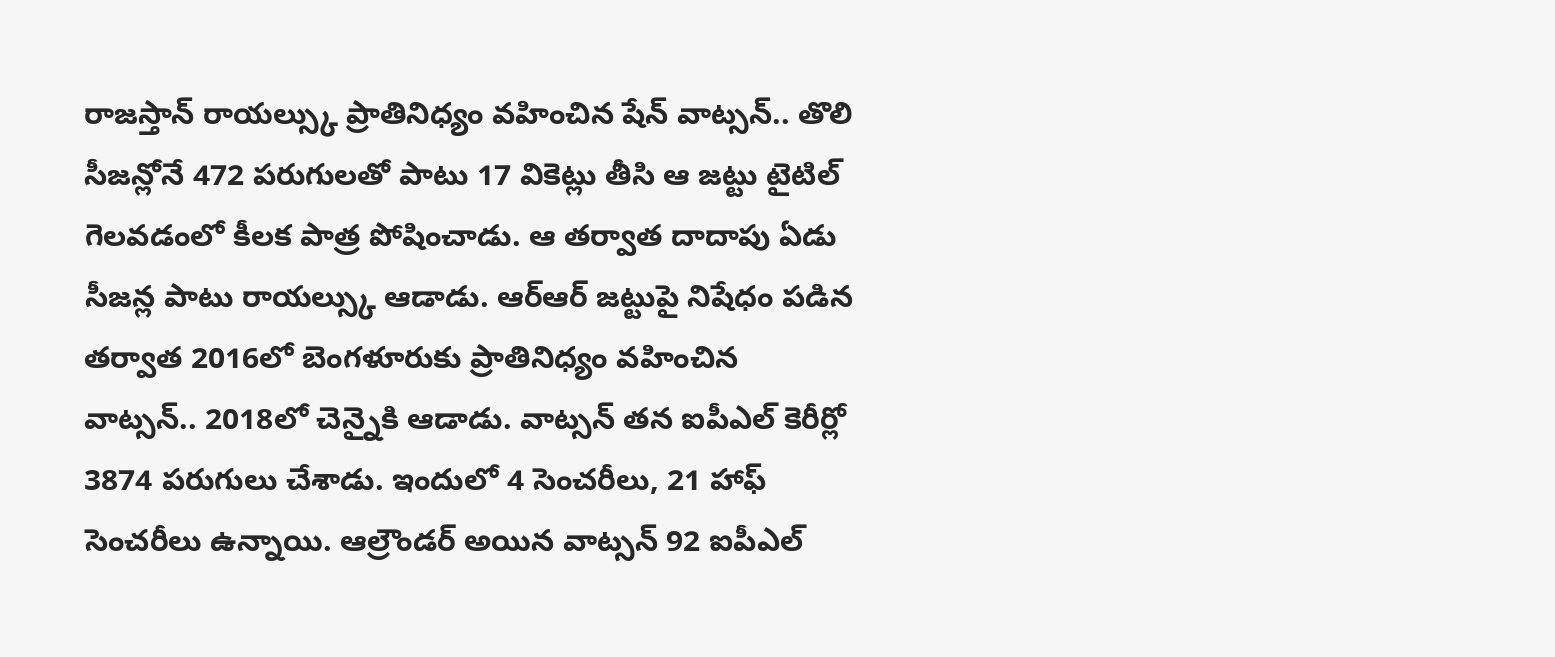రాజస్తాన్ రాయల్స్కు ప్రాతినిధ్యం వహించిన షేన్ వాట్సన్.. తొలి సీజన్లోనే 472 పరుగులతో పాటు 17 వికెట్లు తీసి ఆ జట్టు టైటిల్ గెలవడంలో కీలక పాత్ర పోషించాడు. ఆ తర్వాత దాదాపు ఏడు సీజన్ల పాటు రాయల్స్కు ఆడాడు. ఆర్ఆర్ జట్టుపై నిషేధం పడిన తర్వాత 2016లో బెంగళూరుకు ప్రాతినిధ్యం వహించిన వాట్సన్.. 2018లో చెన్నైకి ఆడాడు. వాట్సన్ తన ఐపీఎల్ కెరీర్లో 3874 పరుగులు చేశాడు. ఇందులో 4 సెంచరీలు, 21 హాఫ్ సెంచరీలు ఉన్నాయి. ఆల్రౌండర్ అయిన వాట్సన్ 92 ఐపీఎల్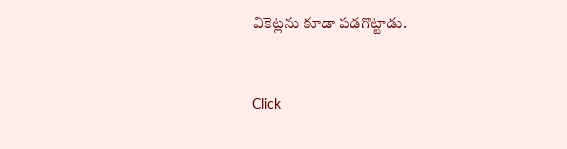వికెట్లను కూడా పడగొట్టాడు.


Click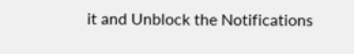it and Unblock the Notifications